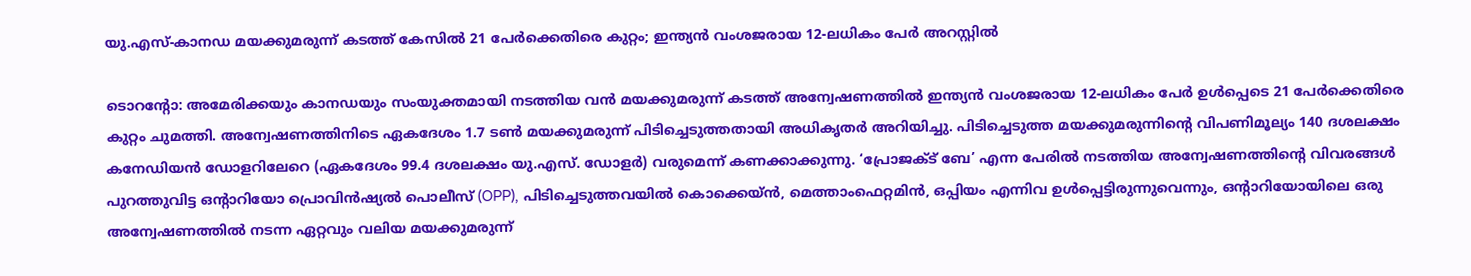യു.എസ്-കാനഡ മയക്കുമരുന്ന് കടത്ത് കേസിൽ 21 പേർക്കെതിരെ കുറ്റം; ഇന്ത്യൻ വംശജരായ 12-ലധികം പേർ അറസ്റ്റിൽ

ടൊറന്റോ: അമേരിക്കയും കാനഡയും സംയുക്തമായി നടത്തിയ വൻ മയക്കുമരുന്ന് കടത്ത് അന്വേഷണത്തിൽ ഇന്ത്യൻ വംശജരായ 12-ലധികം പേർ ഉൾപ്പെടെ 21 പേർക്കെതിരെ കുറ്റം ചുമത്തി. അന്വേഷണത്തിനിടെ ഏകദേശം 1.7 ടൺ മയക്കുമരുന്ന് പിടിച്ചെടുത്തതായി അധികൃതർ അറിയിച്ചു. പിടിച്ചെടുത്ത മയക്കുമരുന്നിന്റെ വിപണിമൂല്യം 140 ദശലക്ഷം കനേഡിയൻ ഡോളറിലേറെ (ഏകദേശം 99.4 ദശലക്ഷം യു.എസ്. ഡോളർ) വരുമെന്ന് കണക്കാക്കുന്നു. ‘പ്രോജക്ട് ബേ’ എന്ന പേരിൽ നടത്തിയ അന്വേഷണത്തിന്റെ വിവരങ്ങൾ പുറത്തുവിട്ട ഒന്റാറിയോ പ്രൊവിൻഷ്യൽ പൊലീസ് (OPP), പിടിച്ചെടുത്തവയിൽ കൊക്കെയ്ൻ, മെത്താംഫെറ്റമിൻ, ഒപ്പിയം എന്നിവ ഉൾപ്പെട്ടിരുന്നുവെന്നും, ഒന്റാറിയോയിലെ ഒരു അന്വേഷണത്തിൽ നടന്ന ഏറ്റവും വലിയ മയക്കുമരുന്ന്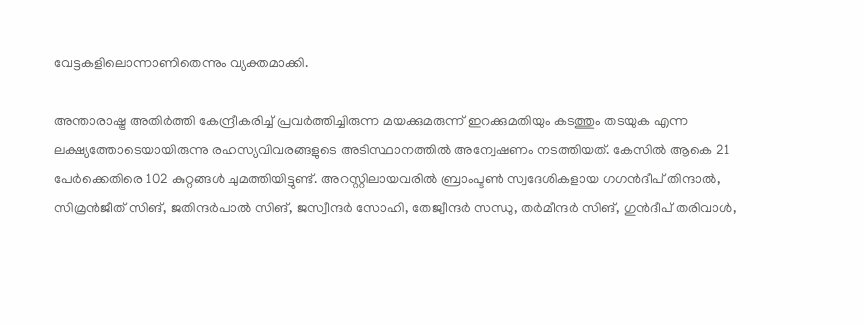വേട്ടകളിലൊന്നാണിതെന്നും വ്യക്തമാക്കി.

അന്താരാഷ്ട്ര അതിർത്തി കേന്ദ്രീകരിച്ച് പ്രവർത്തിച്ചിരുന്ന മയക്കുമരുന്ന് ഇറക്കുമതിയും കടത്തും തടയുക എന്ന ലക്ഷ്യത്തോടെയായിരുന്നു രഹസ്യവിവരങ്ങളുടെ അടിസ്ഥാനത്തിൽ അന്വേഷണം നടത്തിയത്. കേസിൽ ആകെ 21 പേർക്കെതിരെ 102 കുറ്റങ്ങൾ ചുമത്തിയിട്ടുണ്ട്. അറസ്റ്റിലായവരിൽ ബ്രാംപ്ടൺ സ്വദേശികളായ ഗഗൻദീപ് തിന്ദാൽ, സിമ്രൻജീത് സിങ്, ജതിന്ദർപാൽ സിങ്, ജസ്വീന്ദർ സോഹി, തേജ്വീന്ദർ സന്ധു, തർമീന്ദർ സിങ്, ഗുൻദീപ് തരിവാൾ,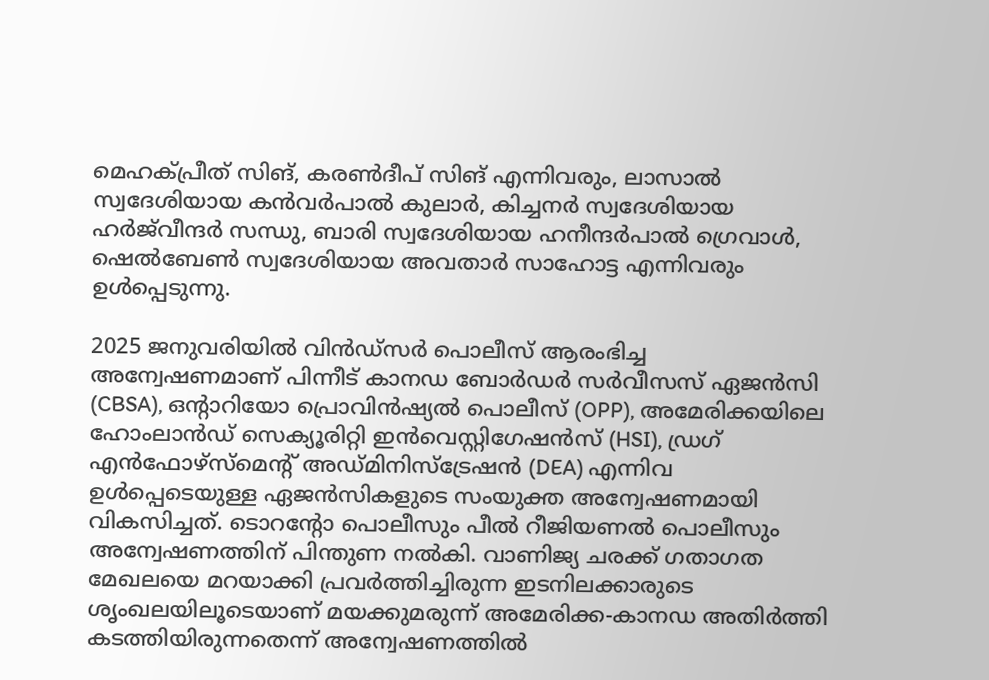മെഹക്‌പ്രീത് സിങ്, കരൺദീപ് സിങ് എന്നിവരും, ലാസാൽ സ്വദേശിയായ കൻവർപാൽ കുലാർ, കിച്ചനർ സ്വദേശിയായ ഹർജ്‌വീന്ദർ സന്ധു, ബാരി സ്വദേശിയായ ഹനീന്ദർപാൽ ഗ്രെവാൾ, ഷെൽബേൺ സ്വദേശിയായ അവതാർ സാഹോട്ട എന്നിവരും ഉൾപ്പെടുന്നു.

2025 ജനുവരിയിൽ വിൻഡ്സർ പൊലീസ് ആരംഭിച്ച അന്വേഷണമാണ് പിന്നീട് കാനഡ ബോർഡർ സർവീസസ് ഏജൻസി (CBSA), ഒന്റാറിയോ പ്രൊവിൻഷ്യൽ പൊലീസ് (OPP), അമേരിക്കയിലെ ഹോംലാൻഡ് സെക്യൂരിറ്റി ഇൻവെസ്റ്റിഗേഷൻസ് (HSI), ഡ്രഗ് എൻഫോഴ്‌സ്‌മെന്റ് അഡ്മിനിസ്ട്രേഷൻ (DEA) എന്നിവ ഉൾപ്പെടെയുള്ള ഏജൻസികളുടെ സംയുക്ത അന്വേഷണമായി വികസിച്ചത്. ടൊറന്റോ പൊലീസും പീൽ റീജിയണൽ പൊലീസും അന്വേഷണത്തിന് പിന്തുണ നൽകി. വാണിജ്യ ചരക്ക് ഗതാഗത മേഖലയെ മറയാക്കി പ്രവർത്തിച്ചിരുന്ന ഇടനിലക്കാരുടെ ശൃംഖലയിലൂടെയാണ് മയക്കുമരുന്ന് അമേരിക്ക-കാനഡ അതിർത്തി കടത്തിയിരുന്നതെന്ന് അന്വേഷണത്തിൽ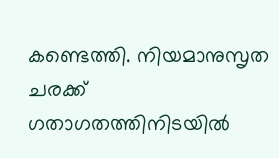കണ്ടെത്തി. നിയമാനുസൃത ചരക്ക് ഗതാഗതത്തിനിടയിൽ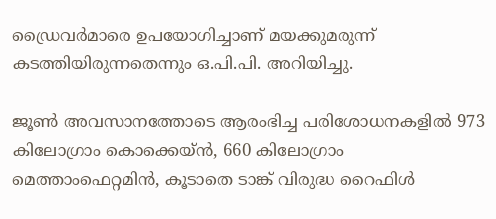ഡ്രൈവർമാരെ ഉപയോഗിച്ചാണ് മയക്കുമരുന്ന് കടത്തിയിരുന്നതെന്നും ഒ.പി.പി. അറിയിച്ചു.

ജൂൺ അവസാനത്തോടെ ആരംഭിച്ച പരിശോധനകളിൽ 973 കിലോഗ്രാം കൊക്കെയ്ൻ, 660 കിലോഗ്രാം മെത്താംഫെറ്റമിൻ, കൂടാതെ ടാങ്ക് വിരുദ്ധ റൈഫിൾ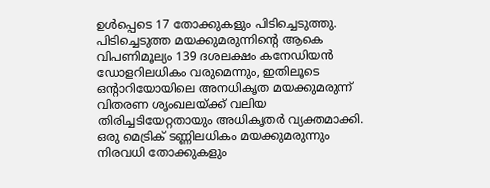ഉൾപ്പെടെ 17 തോക്കുകളും പിടിച്ചെടുത്തു. പിടിച്ചെടുത്ത മയക്കുമരുന്നിന്റെ ആകെ വിപണിമൂല്യം 139 ദശലക്ഷം കനേഡിയൻ ഡോളറിലധികം വരുമെന്നും, ഇതിലൂടെ ഒന്റാറിയോയിലെ അനധികൃത മയക്കുമരുന്ന് വിതരണ ശൃംഖലയ്ക്ക് വലിയ തിരിച്ചടിയേറ്റതായും അധികൃതർ വ്യക്തമാക്കി. ഒരു മെട്രിക് ടണ്ണിലധികം മയക്കുമരുന്നും നിരവധി തോക്കുകളും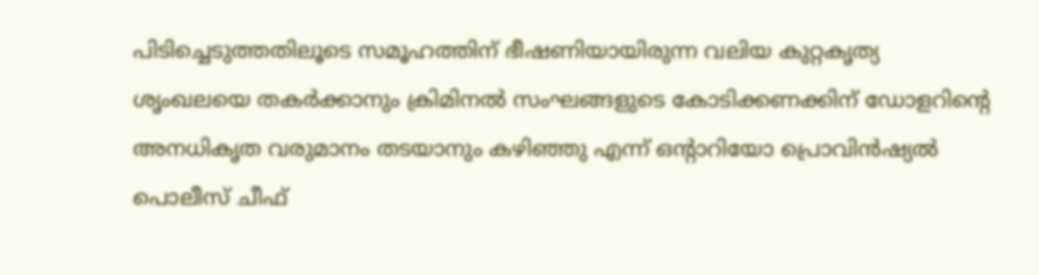പിടിച്ചെടുത്തതിലൂടെ സമൂഹത്തിന് ഭീഷണിയായിരുന്ന വലിയ കുറ്റകൃത്യ ശൃംഖലയെ തകർക്കാനും ക്രിമിനൽ സംഘങ്ങളുടെ കോടിക്കണക്കിന് ഡോളറിന്റെ അനധികൃത വരുമാനം തടയാനും കഴിഞ്ഞു എന്ന് ഒന്റാറിയോ പ്രൊവിൻഷ്യൽ പൊലീസ് ചീഫ്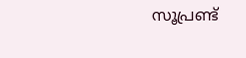സൂപ്രണ്ട്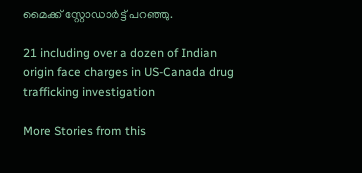മൈക്ക് സ്റ്റോഡാർട്ട് പറഞ്ഞു.

21 including over a dozen of Indian origin face charges in US-Canada drug trafficking investigation

More Stories from this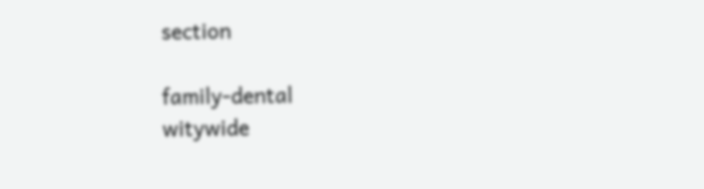section

family-dental
witywide